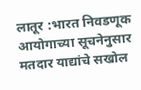लातूर :भारत निवडणूक आयोगाच्या सूचनेनुसार मतदार याद्यांचे सखोल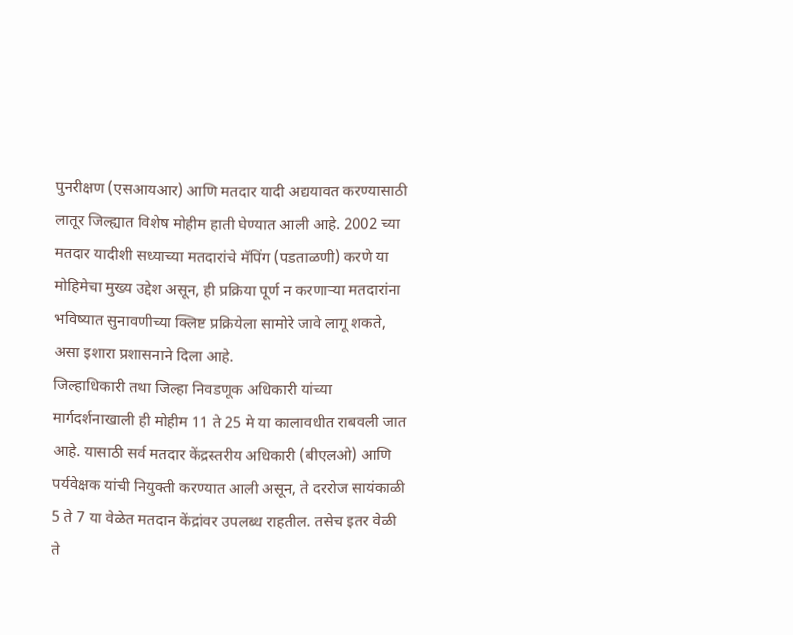पुनरीक्षण (एसआयआर) आणि मतदार यादी अद्ययावत करण्यासाठी लातूर जिल्ह्यात विशेष मोहीम हाती घेण्यात आली आहे. 2002 च्या मतदार यादीशी सध्याच्या मतदारांचे मॅपिंग (पडताळणी) करणे या मोहिमेचा मुख्य उद्देश असून, ही प्रक्रिया पूर्ण न करणाऱ्या मतदारांना भविष्यात सुनावणीच्या क्लिष्ट प्रक्रियेला सामोरे जावे लागू शकते, असा इशारा प्रशासनाने दिला आहे.
जिल्हाधिकारी तथा जिल्हा निवडणूक अधिकारी यांच्या मार्गदर्शनाखाली ही मोहीम 11 ते 25 मे या कालावधीत राबवली जात आहे. यासाठी सर्व मतदार केंद्रस्तरीय अधिकारी (बीएलओ) आणि पर्यवेक्षक यांची नियुक्ती करण्यात आली असून, ते दररोज सायंकाळी 5 ते 7 या वेळेत मतदान केंद्रांवर उपलब्ध राहतील. तसेच इतर वेळी ते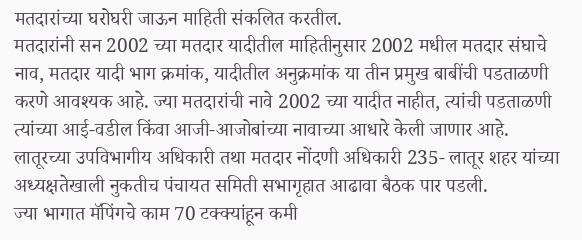मतदारांच्या घरोघरी जाऊन माहिती संकलित करतील.
मतदारांनी सन 2002 च्या मतदार यादीतील माहितीनुसार 2002 मधील मतदार संघाचे नाव, मतदार यादी भाग क्रमांक, यादीतील अनुक्रमांक या तीन प्रमुख बाबींची पडताळणी करणे आवश्यक आहे. ज्या मतदारांची नावे 2002 च्या यादीत नाहीत, त्यांची पडताळणी त्यांच्या आई-वडील किंवा आजी-आजोबांच्या नावाच्या आधारे केली जाणार आहे. लातूरच्या उपविभागीय अधिकारी तथा मतदार नोंदणी अधिकारी 235- लातूर शहर यांच्या अध्यक्षतेखाली नुकतीच पंचायत समिती सभागृहात आढावा बैठक पार पडली.
ज्या भागात मॅपिंगचे काम 70 टक्क्यांहून कमी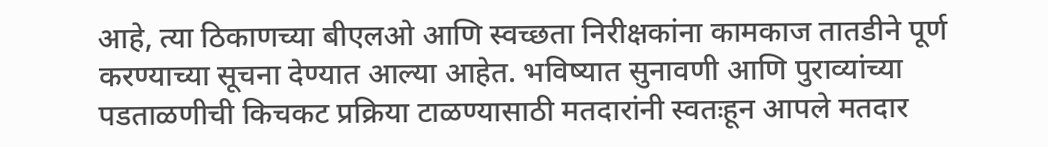आहे, त्या ठिकाणच्या बीएलओ आणि स्वच्छता निरीक्षकांना कामकाज तातडीने पूर्ण करण्याच्या सूचना देण्यात आल्या आहेत. भविष्यात सुनावणी आणि पुराव्यांच्या पडताळणीची किचकट प्रक्रिया टाळण्यासाठी मतदारांनी स्वतःहून आपले मतदार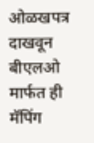ओळखपत्र दाखवून बीएलओ मार्फत ही मॅपिंग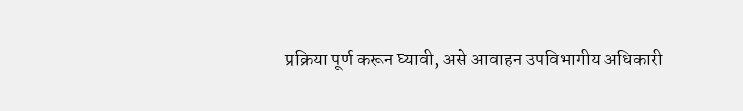प्रक्रिया पूर्ण करून घ्यावी, असे आवाहन उपविभागीय अधिकारी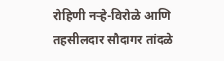रोहिणी नऱ्हे-विरोळे आणि तहसीलदार सौदागर तांदळे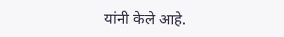यांनी केले आहे.